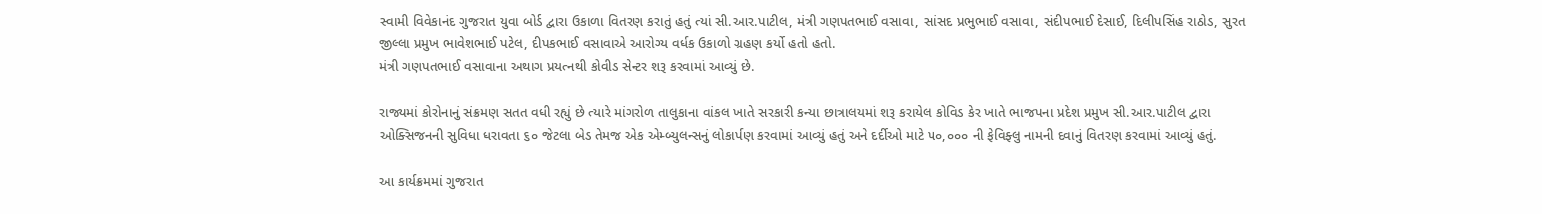સ્વામી વિવેકાનંદ ગુજરાત યુવા બોર્ડ દ્વારા ઉકાળા વિતરણ કરાતું હતું ત્યાં સી.આર.પાટીલ, મંત્રી ગણપતભાઈ વસાવા, સાંસદ પ્રભુભાઈ વસાવા, સંદીપભાઈ દેસાઈ, દિલીપસિંહ રાઠોડ, સુરત જીલ્લા પ્રમુખ ભાવેશભાઈ પટેલ, દીપકભાઈ વસાવાએ આરોગ્ય વર્ધક ઉકાળો ગ્રહણ કર્યો હતો હતો.
મંત્રી ગણપતભાઈ વસાવાના અથાગ પ્રયત્નથી કોવીડ સેન્ટર શરૂ કરવામાં આવ્યું છે.

રાજ્યમાં કોરોનાનું સંક્રમણ સતત વધી રહ્યું છે ત્યારે માંગરોળ તાલુકાના વાંકલ ખાતે સરકારી કન્યા છાત્રાલયમાં શરૂ કરાયેલ કોવિડ કેર ખાતે ભાજપના પ્રદેશ પ્રમુખ સી.આર.પાટીલ દ્વારા ઓક્સિજનની સુવિધા ધરાવતા ૬૦ જેટલા બેડ તેમજ એક એમ્બ્યુલન્સનું લોકાર્પણ કરવામાં આવ્યું હતું અને દર્દીઓ માટે ૫૦,૦૦૦ ની ફેવિફ્લુ નામની દવાનું વિતરણ કરવામાં આવ્યું હતું.

આ કાર્યક્રમમાં ગુજરાત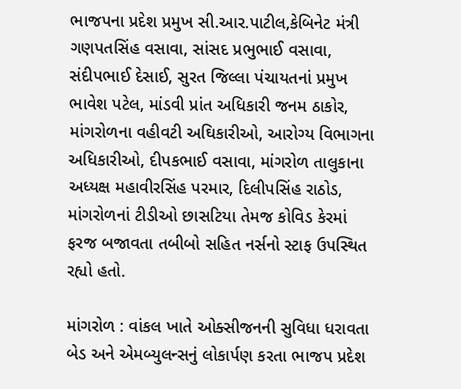ભાજપના પ્રદેશ પ્રમુખ સી.આર.પાટીલ,કેબિનેટ મંત્રી ગણપતસિંહ વસાવા, સાંસદ પ્રભુભાઈ વસાવા, સંદીપભાઈ દેસાઈ, સુરત જિલ્લા પંચાયતનાં પ્રમુખ ભાવેશ પટેલ, માંડવી પ્રાંત અધિકારી જનમ ઠાકોર, માંગરોળના વહીવટી અઘિકારીઓ, આરોગ્ય વિભાગના અધિકારીઓ, દીપકભાઈ વસાવા, માંગરોળ તાલુકાના અધ્યક્ષ મહાવીરસિંહ પરમાર, દિલીપસિંહ રાઠોડ, માંગરોળનાં ટીડીઓ છાસટિયા તેમજ કોવિડ કેરમાં ફરજ બજાવતા તબીબો સહિત નર્સનો સ્ટાફ ઉપસ્થિત રહ્યો હતો.

માંગરોળ : વાંકલ ખાતે ઓક્સીજનની સુવિધા ધરાવતા બેડ અને એમબ્યુલન્સનું લોકાર્પણ કરતા ભાજપ પ્રદેશ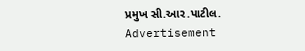પ્રમુખ સી.આર.પાટીલ.
Advertisement